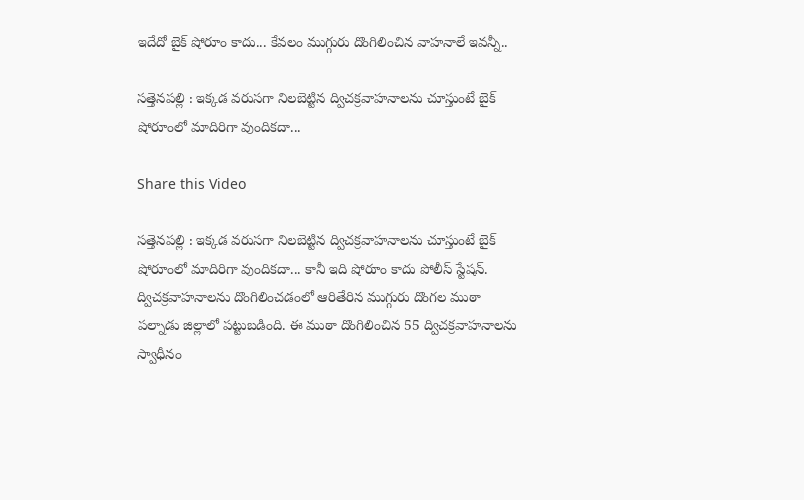ఇదేదో బైక్ షోరూం కాదు... కేవలం ముగ్గురు దొంగిలించిన వాహనాలే ఇవన్నీ..

సత్తెనపల్లి : ఇక్కడ వరుసగా నిలబెట్టిన ద్విచక్రవాహనాలను చూస్తుంటే బైక్ షోరూంలో మాదిరిగా వుందికదా...

Share this Video

సత్తెనపల్లి : ఇక్కడ వరుసగా నిలబెట్టిన ద్విచక్రవాహనాలను చూస్తుంటే బైక్ షోరూంలో మాదిరిగా వుందికదా... కానీ ఇది షోరూం కాదు పోలీస్ స్టేషన్. ద్విచక్రవాహనాలను దొంగిలించడంలో ఆరితేరిన ముగ్గురు దొంగల ముఠా పల్నాడు జిల్లాలో పట్టుబడింది. ఈ ముఠా దొంగిలించిన 55 ద్విచక్రవాహనాలను స్వాధీనం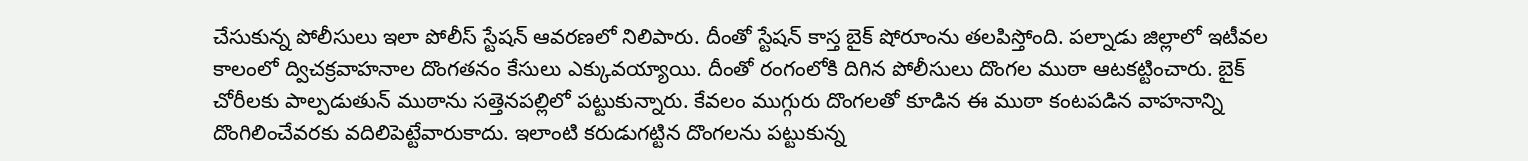చేసుకున్న పోలీసులు ఇలా పోలీస్ స్టేషన్ ఆవరణలో నిలిపారు. దీంతో స్టేషన్ కాస్త బైక్ షోరూంను తలపిస్తోంది. పల్నాడు జిల్లాలో ఇటీవల కాలంలో ద్విచక్రవాహనాల దొంగతనం కేసులు ఎక్కువయ్యాయి. దీంతో రంగంలోకి దిగిన పోలీసులు దొంగల ముఠా ఆటకట్టించారు. బైక్ చోరీలకు పాల్పడుతున్ ముఠాను సత్తెనపల్లిలో పట్టుకున్నారు. కేవలం ముగ్గురు దొంగలతో కూడిన ఈ ముఠా కంటపడిన వాహనాన్ని దొంగిలించేవరకు వదిలిపెట్టేవారుకాదు. ఇలాంటి కరుడుగట్టిన దొంగలను పట్టుకున్న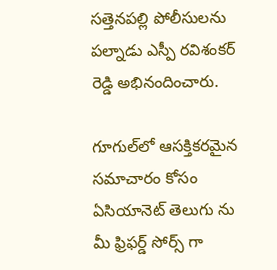సత్తెనపల్లి పోలీసులను పల్నాడు ఎస్పీ రవిశంకర్ రెడ్డి అభినందించారు.

గూగుల్‌లో ఆసక్తికరమైన సమాచారం కోసం ఏసియానెట్ తెలుగు ను మీ ఫ్రిఫర్డ్ సోర్స్ గా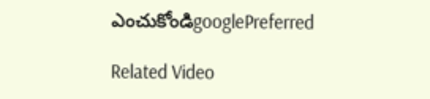ఎంచుకోండిgooglePreferred

Related Video